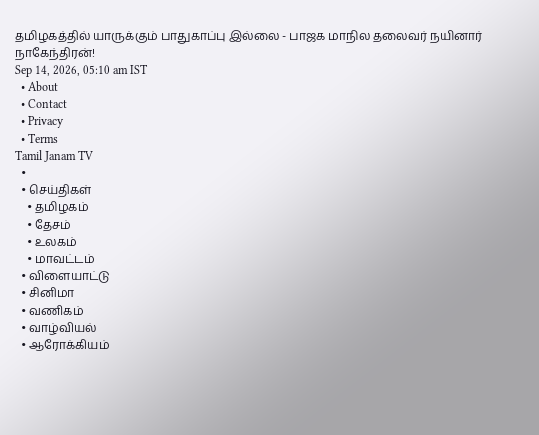தமிழகத்தில் யாருக்கும் பாதுகாப்பு இல்லை - பாஜக மாநில தலைவர் நயினார் நாகேந்திரன்!
Sep 14, 2026, 05:10 am IST
  • About
  • Contact
  • Privacy
  • Terms
Tamil Janam TV
  •
  • செய்திகள்
    • தமிழகம்
    • தேசம்
    • உலகம்
    • மாவட்டம்
  • விளையாட்டு
  • சினிமா
  • வணிகம்
  • வாழ்வியல்
  • ஆரோக்கியம்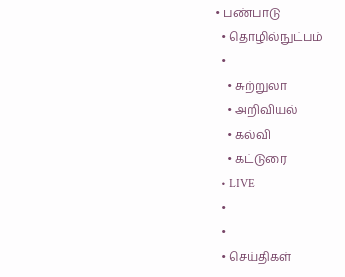• பண்பாடு
  • தொழில்நுட்பம்
  •
    • சுற்றுலா
    • அறிவியல்
    • கல்வி
    • கட்டுரை
  • LIVE
  •
  •
  • செய்திகள்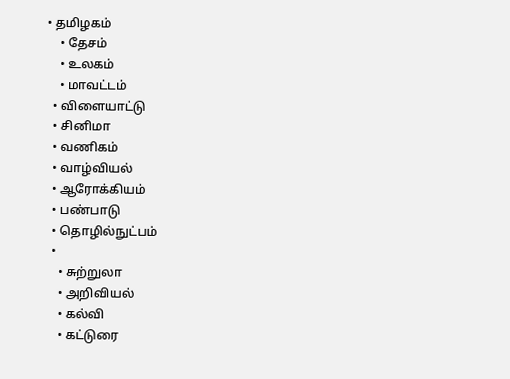• தமிழகம்
    • தேசம்
    • உலகம்
    • மாவட்டம்
  • விளையாட்டு
  • சினிமா
  • வணிகம்
  • வாழ்வியல்
  • ஆரோக்கியம்
  • பண்பாடு
  • தொழில்நுட்பம்
  •
    • சுற்றுலா
    • அறிவியல்
    • கல்வி
    • கட்டுரை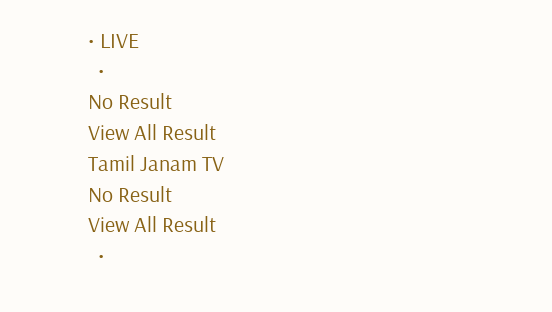• LIVE
  •
No Result
View All Result
Tamil Janam TV
No Result
View All Result
  •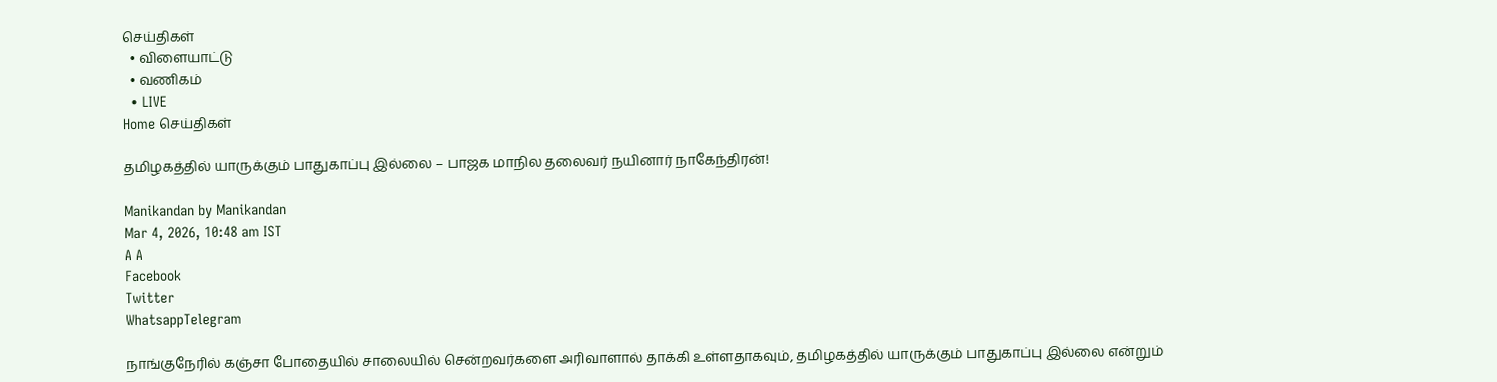செய்திகள்
  • விளையாட்டு
  • வணிகம்
  • LIVE
Home செய்திகள்

தமிழகத்தில் யாருக்கும் பாதுகாப்பு இல்லை – பாஜக மாநில தலைவர் நயினார் நாகேந்திரன்!

Manikandan by Manikandan
Mar 4, 2026, 10:48 am IST
A A
Facebook
Twitter
WhatsappTelegram

நாங்குநேரில் கஞ்சா போதையில் சாலையில் சென்றவர்களை அரிவாளால் தாக்கி உள்ளதாகவும், தமிழகத்தில் யாருக்கும் பாதுகாப்பு இல்லை என்றும்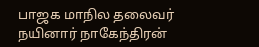பாஜக மாநில தலைவர் நயினார் நாகேந்திரன்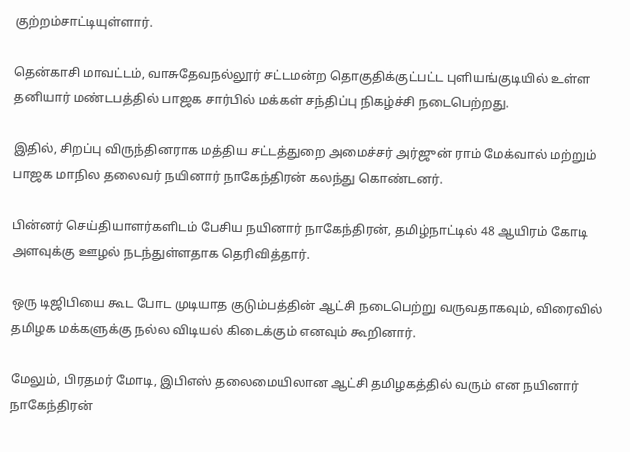குற்றம்சாட்டியுள்ளார்.

தென்காசி மாவட்டம், வாசுதேவநல்லூர் சட்டமன்ற தொகுதிக்குட்பட்ட புளியங்குடியில் உள்ள தனியார் மண்டபத்தில் பாஜக சார்பில் மக்கள் சந்திப்பு நிகழ்ச்சி நடைபெற்றது.

இதில், சிறப்பு விருந்தினராக மத்திய சட்டத்துறை அமைச்சர் அர்ஜுன் ராம் மேக்வால் மற்றும் பாஜக மாநில தலைவர் நயினார் நாகேந்திரன் கலந்து கொண்டனர்.

பின்னர் செய்தியாளர்களிடம் பேசிய நயினார் நாகேந்திரன், தமிழ்நாட்டில் 48 ஆயிரம் கோடி அளவுக்கு ஊழல் நடந்துள்ளதாக தெரிவித்தார்.

ஒரு டிஜிபியை கூட போட முடியாத குடும்பத்தின் ஆட்சி நடைபெற்று வருவதாகவும், விரைவில் தமிழக மக்களுக்கு நல்ல விடியல் கிடைக்கும் எனவும் கூறினார்.

மேலும், பிரதமர் மோடி, இபிஎஸ் தலைமையிலான ஆட்சி தமிழகத்தில் வரும் என நயினார் நாகேந்திரன்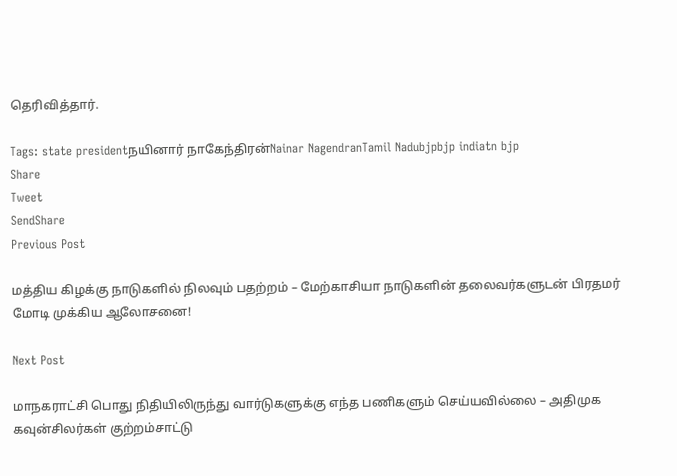தெரிவித்தார்.

Tags: state presidentநயினார் நாகேந்திரன்Nainar NagendranTamil Nadubjpbjp indiatn bjp
Share
Tweet
SendShare
Previous Post

மத்திய கிழக்கு நாடுகளில் நிலவும் பதற்றம் – மேற்காசியா நாடுகளின் தலைவர்களுடன் பிரதமர் மோடி முக்கிய ஆலோசனை!

Next Post

மாநகராட்சி பொது நிதியிலிருந்து வார்டுகளுக்கு எந்த பணிகளும் செய்யவில்லை – அதிமுக கவுன்சிலர்கள் குற்றம்சாட்டு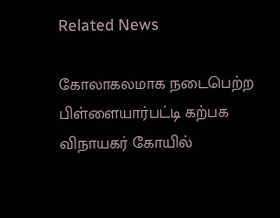Related News

கோலாகலமாக நடைபெற்ற பிள்ளையார்பட்டி கற்பக விநாயகர் கோயில்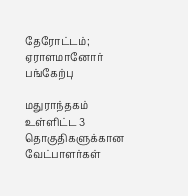தேரோட்டம்; ஏராளமானோர் பங்கேற்பு

மதுராந்தகம் உள்ளிட்ட 3 தொகுதிகளுக்கான வேட்பாளர்கள்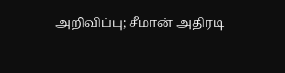அறிவிப்பு; சீமான் அதிரடி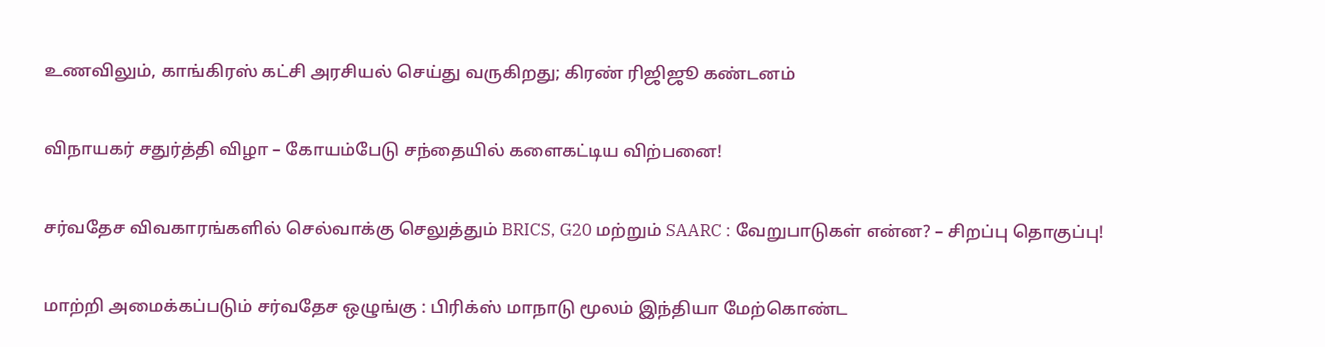உணவிலும், காங்கிரஸ் கட்சி அரசியல் செய்து வருகிறது; கிரண் ரிஜிஜூ கண்டனம்

விநாயகர் சதுர்த்தி விழா – கோயம்பேடு சந்தையில் களைகட்டிய விற்பனை!

சர்வதேச விவகாரங்களில் செல்வாக்கு செலுத்தும் BRICS, G20 மற்றும் SAARC : வேறுபாடுகள் என்ன? – சிறப்பு தொகுப்பு!

மாற்றி அமைக்கப்படும் சர்வதேச ஒழுங்கு : பிரிக்ஸ் மாநாடு மூலம் இந்தியா மேற்கொண்ட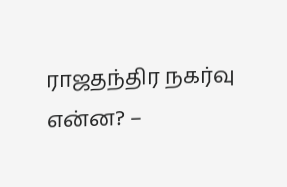ராஜதந்திர நகர்வு என்ன? –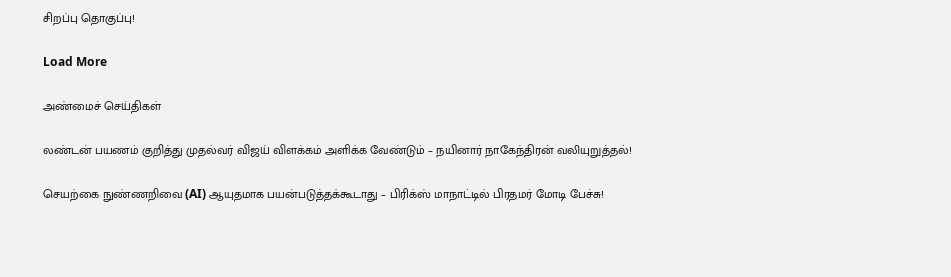சிறப்பு தொகுப்பு!

Load More

அண்மைச் செய்திகள்

லண்டன் பயணம் குறித்து முதல்வர் விஜய் விளக்கம் அளிக்க வேண்டும் – நயினார் நாகேந்திரன் வலியுறுத்தல்!

செயற்கை நுண்ணறிவை (AI) ஆயுதமாக பயன்படுத்தக்கூடாது – பிரிக்ஸ் மாநாட்டில் பிரதமர் மோடி பேச்சு!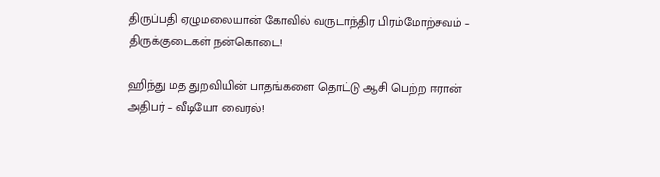திருப்பதி ஏழுமலையான் கோவில் வருடாந்திர பிரம்மோற்சவம் – திருக்குடைகள் நன்கொடை!

ஹிந்து மத துறவியின் பாதங்களை தொட்டு ஆசி பெற்ற ஈரான் அதிபர் – வீடியோ வைரல்!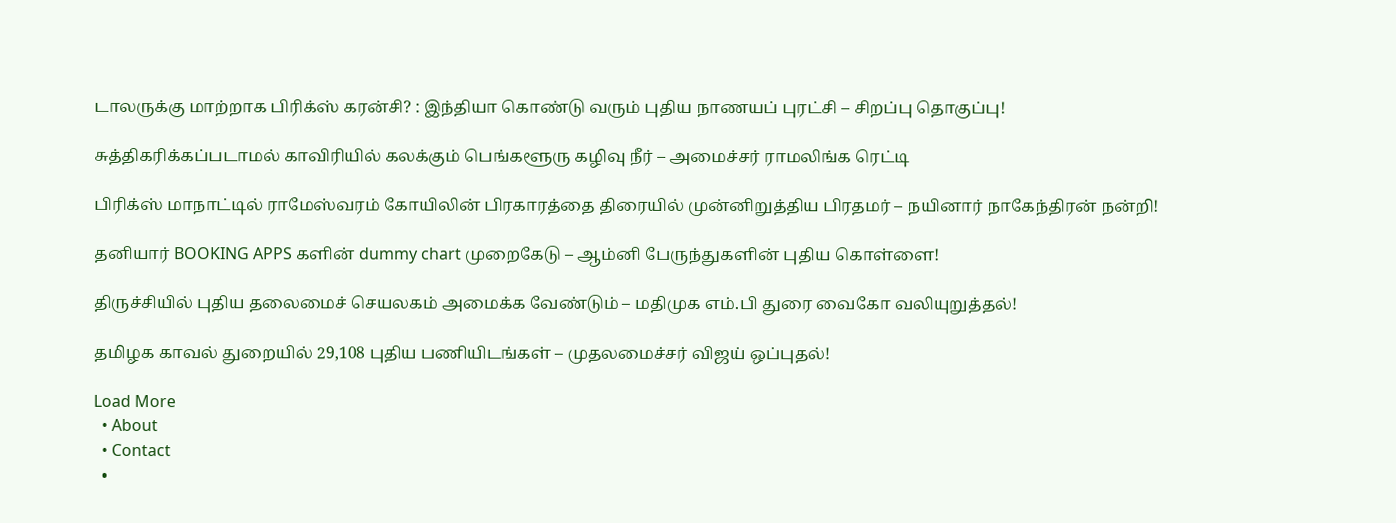டாலருக்கு மாற்றாக பிரிக்ஸ் கரன்சி? : இந்தியா கொண்டு வரும் புதிய நாணயப் புரட்சி – சிறப்பு தொகுப்பு!

சுத்திகரிக்கப்படாமல் காவிரியில் கலக்கும் பெங்களூரு கழிவு நீர் – அமைச்சர் ராமலிங்க ரெட்டி

பிரிக்ஸ் மாநாட்டில் ராமேஸ்வரம் கோயிலின் பிரகாரத்தை திரையில் முன்னிறுத்திய பிரதமர் – நயினார் நாகேந்திரன் நன்றி!

தனியார் BOOKING APPS களின் dummy chart முறைகேடு – ஆம்னி பேருந்துகளின் புதிய கொள்ளை!

திருச்சியில் புதிய தலைமைச் செயலகம் அமைக்க வேண்டும் – மதிமுக எம்.பி துரை வைகோ வலியுறுத்தல்!

தமிழக காவல் துறையில் 29,108 புதிய பணியிடங்கள் – முதலமைச்சர் விஜய் ஒப்புதல்!

Load More
  • About
  • Contact
  •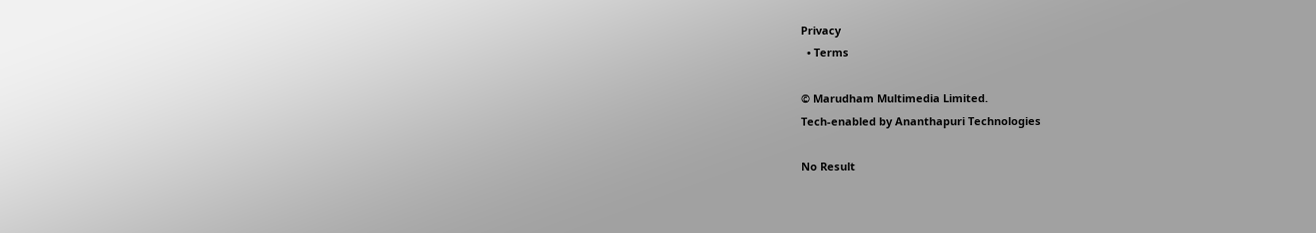Privacy
  • Terms

© Marudham Multimedia Limited.
Tech-enabled by Ananthapuri Technologies

No Result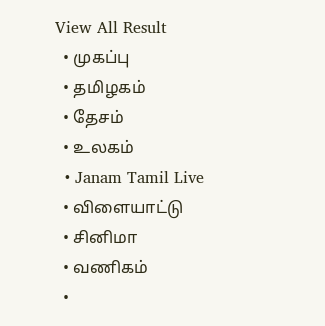View All Result
  • முகப்பு
  • தமிழகம்
  • தேசம்
  • உலகம்
  • Janam Tamil Live
  • விளையாட்டு
  • சினிமா
  • வணிகம்
  •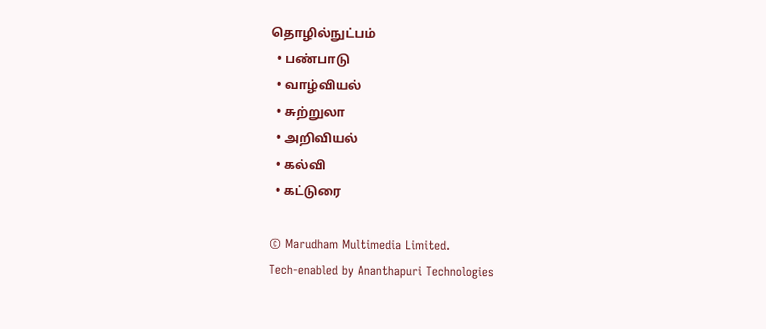தொழில்நுட்பம்
  • பண்பாடு
  • வாழ்வியல்
  • சுற்றுலா
  • அறிவியல்
  • கல்வி
  • கட்டுரை

© Marudham Multimedia Limited.
Tech-enabled by Ananthapuri Technologies